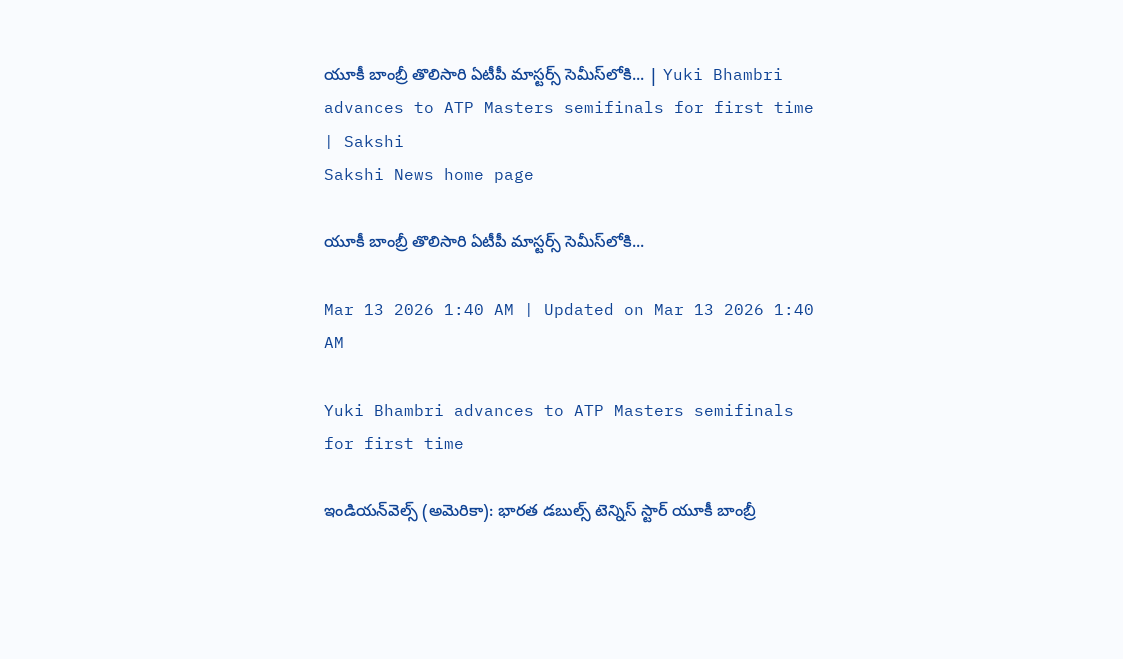యూకీ బాంబ్రీ తొలిసారి ఏటీపీ మాస్టర్స్‌ సెమీస్‌లోకి... | Yuki Bhambri advances to ATP Masters semifinals for first time | Sakshi
Sakshi News home page

యూకీ బాంబ్రీ తొలిసారి ఏటీపీ మాస్టర్స్‌ సెమీస్‌లోకి...

Mar 13 2026 1:40 AM | Updated on Mar 13 2026 1:40 AM

Yuki Bhambri advances to ATP Masters semifinals for first time

ఇండియన్‌వెల్స్‌ (అమెరికా): భారత డబుల్స్‌ టెన్నిస్‌ స్టార్‌ యూకీ బాంబ్రీ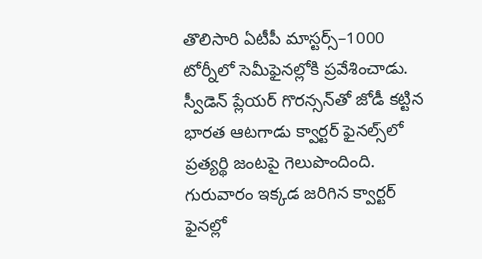తొలిసారి ఏటీపీ మాస్టర్స్‌–1000 టోర్నీలో సెమీఫైనల్లోకి ప్రవేశించాడు. స్వీడెన్‌ ప్లేయర్‌ గొరన్సన్‌తో జోడీ కట్టిన భారత ఆటగాడు క్వార్టర్‌ ఫైనల్స్‌లో ప్రత్యర్థి జంటపై గెలుపొందింది. గురువారం ఇక్కడ జరిగిన క్వార్టర్‌ ఫైనల్లో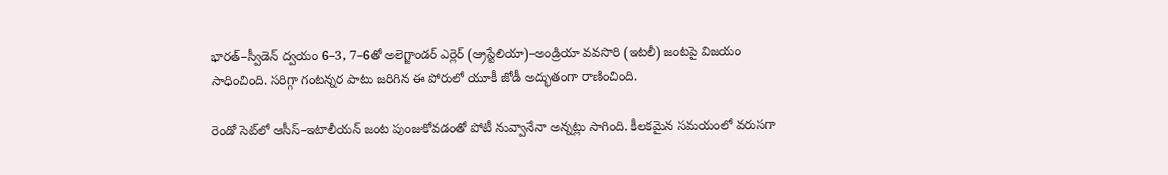భారత్‌–స్వీడెన్‌ ద్వయం 6–3, 7–6తో అలెగ్జాండర్‌ ఎర్లెర్‌ (ఆ్రస్టేలియా)–అండ్రియా వవసొరి (ఇటలీ) జంటపై విజయం సాధించింది. సరిగ్గా గంటన్నర పాటు జరిగిన ఈ పోరులో యూకీ జోడీ అద్భుతంగా రాణించింది.

రెండో సెట్‌లో ఆసీస్‌–ఇటాలీయన్‌ జంట పుంజుకోవడంతో పోటీ నువ్వానేనా అన్నట్లు సాగింది. కీలకమైన సమయంలో వరుసగా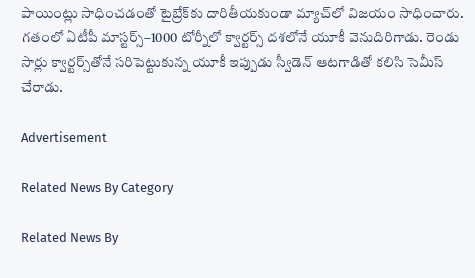పాయింట్లు సాధించడంతో టైబ్రేక్‌కు దారితీయకుండా మ్యాచ్‌లో విజయం సాధించారు. గతంలో ఏటీపీ మాస్టర్స్‌–1000 టోర్నీలో క్వార్టర్స్‌ దశలోనే యూకీ వెనుదిరిగాడు. రెండు సార్లు క్వార్టర్స్‌తోనే సరిపెట్టుకున్న యూకీ ఇప్పుడు స్వీడెన్‌ ఆటగాడితో కలిసి సెమీస్‌ చేరాడు.

Advertisement

Related News By Category

Related News By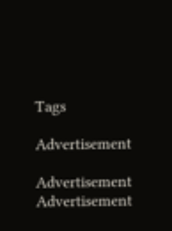Tags

Advertisement

Advertisement
Advertisement